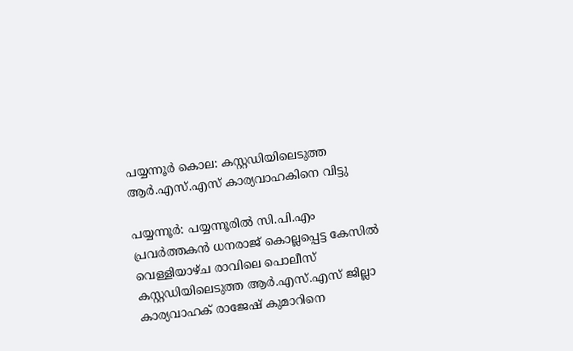പയ്യന്നൂര്‍ കൊല: കസ്റ്റഡിയിലെടുത്ത ആര്‍.എസ്.എസ് കാര്യവാഹകിനെ വിട്ടു

പയ്യന്നൂര്‍: പയ്യന്നൂരില്‍ സി.പി.എം പ്രവര്‍ത്തകന്‍ ധനരാജ് കൊല്ലപ്പെട്ട കേസില്‍ വെള്ളിയാഴ്ച രാവിലെ പൊലീസ് കസ്റ്റഡിയിലെടുത്ത ആര്‍.എസ്.എസ് ജില്ലാ കാര്യവാഹക് രാജേഷ് കുമാറിനെ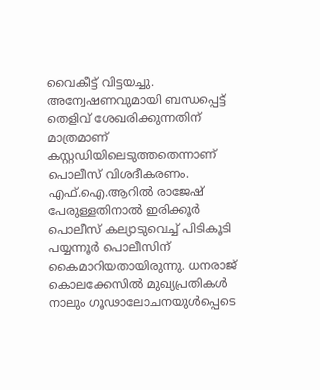വൈകീട്ട് വിട്ടയച്ചു. അന്വേഷണവുമായി ബന്ധപ്പെട്ട് തെളിവ് ശേഖരിക്കുന്നതിന് മാത്രമാണ് കസ്റ്റഡിയിലെടുത്തതെന്നാണ് പൊലീസ് വിശദീകരണം.  എഫ്.ഐ.ആറില്‍ രാജേഷ് പേരുള്ളതിനാല്‍ ഇരിക്കൂര്‍ പൊലീസ് കല്യാടുവെച്ച് പിടികൂടി പയ്യന്നൂര്‍ പൊലീസിന് കൈമാറിയതായിരുന്നു. ധനരാജ് കൊലക്കേസില്‍ മുഖ്യപ്രതികള്‍ നാലും ഗൂഢാലോചനയുള്‍പ്പെടെ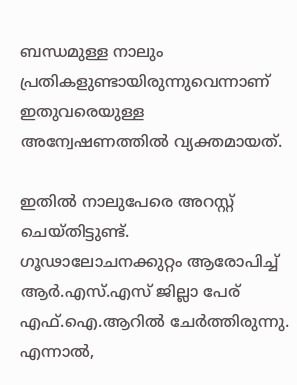ബന്ധമുള്ള നാലും പ്രതികളുണ്ടായിരുന്നുവെന്നാണ് ഇതുവരെയുള്ള അന്വേഷണത്തില്‍ വ്യക്തമായത്.

ഇതില്‍ നാലുപേരെ അറസ്റ്റ് ചെയ്തിട്ടുണ്ട്. ഗൂഢാലോചനക്കുറ്റം ആരോപിച്ച് ആര്‍.എസ്.എസ് ജില്ലാ പേര് എഫ്.ഐ.ആറില്‍ ചേര്‍ത്തിരുന്നു. എന്നാല്‍,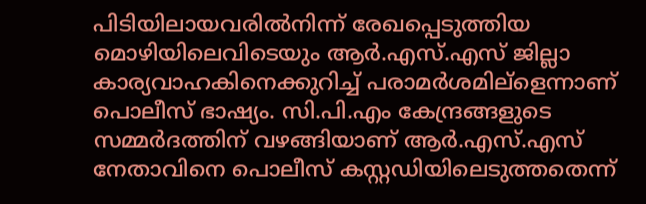പിടിയിലായവരില്‍നിന്ന് രേഖപ്പെടുത്തിയ മൊഴിയിലെവിടെയും ആര്‍.എസ്.എസ് ജില്ലാ കാര്യവാഹകിനെക്കുറിച്ച് പരാമര്‍ശമില്ളെന്നാണ് പൊലീസ് ഭാഷ്യം. സി.പി.എം കേന്ദ്രങ്ങളുടെ സമ്മര്‍ദത്തിന് വഴങ്ങിയാണ് ആര്‍.എസ്.എസ് നേതാവിനെ പൊലീസ് കസ്റ്റഡിയിലെടുത്തതെന്ന്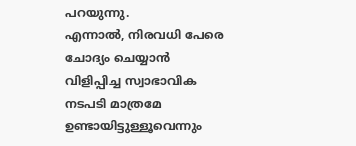പറയുന്നു.
എന്നാല്‍, നിരവധി പേരെ ചോദ്യം ചെയ്യാന്‍ വിളിപ്പിച്ച സ്വാഭാവിക നടപടി മാത്രമേ ഉണ്ടായിട്ടുള്ളൂവെന്നും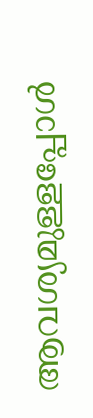ആവശ്യമുള്ളപ്പോള്‍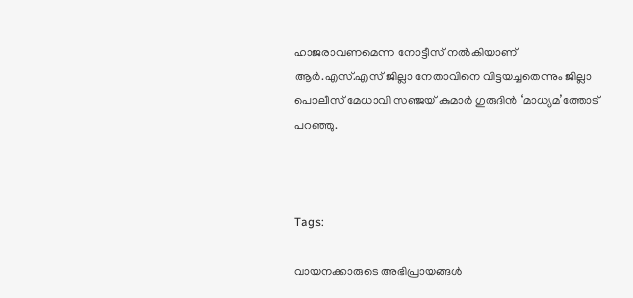ഹാജരാവണമെന്ന നോട്ടീസ് നല്‍കിയാണ് ആര്‍.എസ്.എസ് ജില്ലാ നേതാവിനെ വിട്ടയച്ചതെന്നും ജില്ലാ പൊലീസ് മേധാവി സഞ്ജയ് കുമാര്‍ ഗുരുദിന്‍ ‘മാധ്യമ’ത്തോട് പറഞ്ഞു.



Tags:

വായനക്കാരുടെ അഭിപ്രായങ്ങള്‍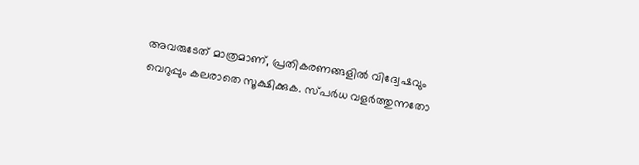അവരുടേത് മാത്രമാണ്, പ്രതികരണങ്ങളിൽ വിദ്വേഷവും വെറുപ്പും കലരാതെ സൂക്ഷിക്കുക. സ്പർധ വളർത്തുന്നതോ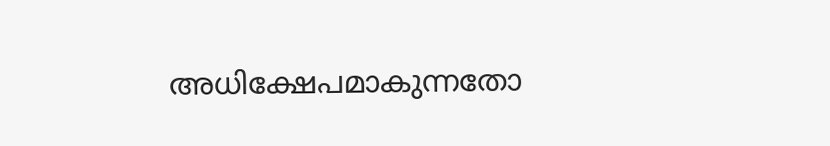അധിക്ഷേപമാകുന്നതോ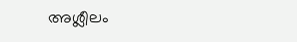അശ്ലീലം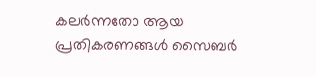കലർന്നതോ ആയ പ്രതികരണങ്ങൾ സൈബർ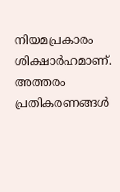നിയമപ്രകാരം ശിക്ഷാർഹമാണ്. അത്തരം പ്രതികരണങ്ങൾ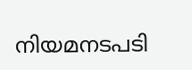നിയമനടപടി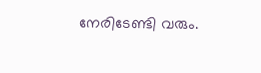നേരിടേണ്ടി വരും.